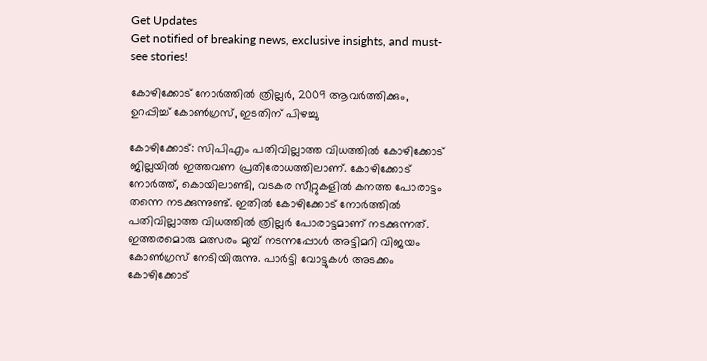Get Updates
Get notified of breaking news, exclusive insights, and must-see stories!

കോഴിക്കോട് നോര്‍ത്തില്‍ ത്രില്ലര്‍, 2009 ആവര്‍ത്തിക്കും, ഉറപ്പിച്ച് കോണ്‍ഗ്രസ്, ഇടതിന് പിഴച്ചു

കോഴിക്കോട്: സിപിഎം പതിവില്ലാത്ത വിധത്തില്‍ കോഴിക്കോട് ജില്ലയില്‍ ഇത്തവണ പ്രതിരോധത്തിലാണ്. കോഴിക്കോട് നോര്‍ത്ത്, കൊയിലാണ്ടി, വടകര സീറ്റുകളില്‍ കനത്ത പോരാട്ടം തന്നെ നടക്കുന്നുണ്ട്. ഇതില്‍ കോഴിക്കോട് നോര്‍ത്തില്‍ പതിവില്ലാത്ത വിധത്തില്‍ ത്രില്ലര്‍ പോരാട്ടമാണ് നടക്കുന്നത്. ഇത്തരമൊരു മത്സരം മുമ്പ് നടന്നപ്പോള്‍ അട്ടിമറി വിജയം കോണ്‍ഗ്രസ് നേടിയിരുന്നു. പാര്‍ട്ടി വോട്ടുകള്‍ അടക്കം കോഴിക്കോട്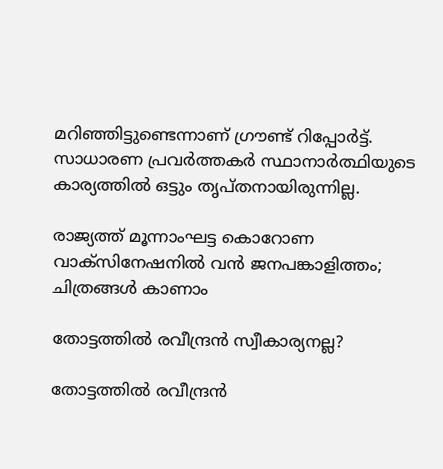മറിഞ്ഞിട്ടുണ്ടെന്നാണ് ഗ്രൗണ്ട് റിപ്പോര്‍ട്ട്. സാധാരണ പ്രവര്‍ത്തകര്‍ സ്ഥാനാര്‍ത്ഥിയുടെ കാര്യത്തില്‍ ഒട്ടും തൃപ്തനായിരുന്നില്ല.

രാജ്യത്ത് മൂന്നാംഘട്ട കൊറോണ വാക്‌സിനേഷനില്‍ വന്‍ ജനപങ്കാളിത്തം; ചിത്രങ്ങള്‍ കാണാം

തോട്ടത്തില്‍ രവീന്ദ്രന്‍ സ്വീകാര്യനല്ല?

തോട്ടത്തില്‍ രവീന്ദ്രന്‍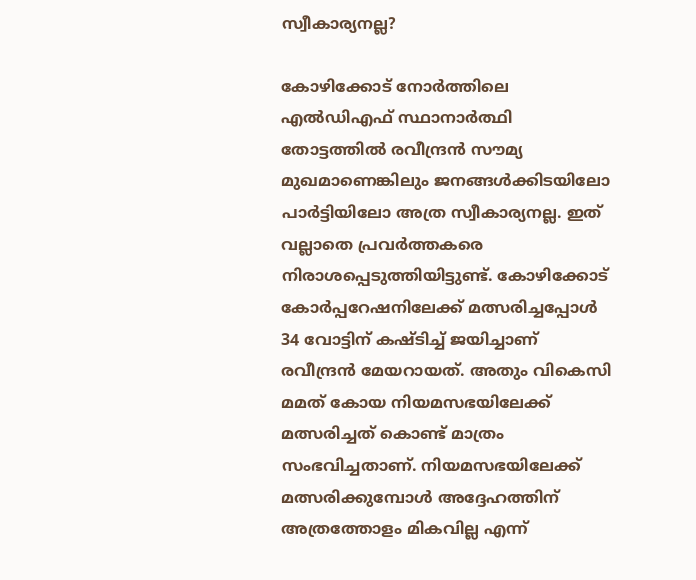സ്വീകാര്യനല്ല?

കോഴിക്കോട് നോര്‍ത്തിലെ എല്‍ഡിഎഫ് സ്ഥാനാര്‍ത്ഥി തോട്ടത്തില്‍ രവീന്ദ്രന്‍ സൗമ്യ മുഖമാണെങ്കിലും ജനങ്ങള്‍ക്കിടയിലോ പാര്‍ട്ടിയിലോ അത്ര സ്വീകാര്യനല്ല. ഇത് വല്ലാതെ പ്രവര്‍ത്തകരെ നിരാശപ്പെടുത്തിയിട്ടുണ്ട്. കോഴിക്കോട് കോര്‍പ്പറേഷനിലേക്ക് മത്സരിച്ചപ്പോള്‍ 34 വോട്ടിന് കഷ്ടിച്ച് ജയിച്ചാണ് രവീന്ദ്രന്‍ മേയറായത്. അതും വികെസി മമത് കോയ നിയമസഭയിലേക്ക് മത്സരിച്ചത് കൊണ്ട് മാത്രം സംഭവിച്ചതാണ്. നിയമസഭയിലേക്ക് മത്സരിക്കുമ്പോള്‍ അദ്ദേഹത്തിന് അത്രത്തോളം മികവില്ല എന്ന്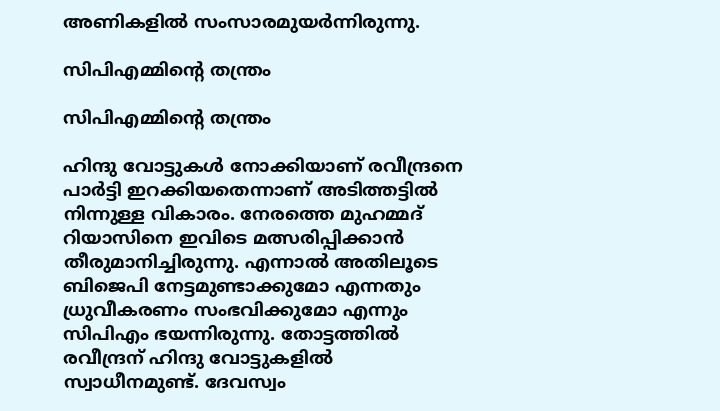അണികളില്‍ സംസാരമുയര്‍ന്നിരുന്നു.

സിപിഎമ്മിന്റെ തന്ത്രം

സിപിഎമ്മിന്റെ തന്ത്രം

ഹിന്ദു വോട്ടുകള്‍ നോക്കിയാണ് രവീന്ദ്രനെ പാര്‍ട്ടി ഇറക്കിയതെന്നാണ് അടിത്തട്ടില്‍ നിന്നുള്ള വികാരം. നേരത്തെ മുഹമ്മദ് റിയാസിനെ ഇവിടെ മത്സരിപ്പിക്കാന്‍ തീരുമാനിച്ചിരുന്നു. എന്നാല്‍ അതിലൂടെ ബിജെപി നേട്ടമുണ്ടാക്കുമോ എന്നതും ധ്രുവീകരണം സംഭവിക്കുമോ എന്നും സിപിഎം ഭയന്നിരുന്നു. തോട്ടത്തില്‍ രവീന്ദ്രന് ഹിന്ദു വോട്ടുകളില്‍ സ്വാധീനമുണ്ട്. ദേവസ്വം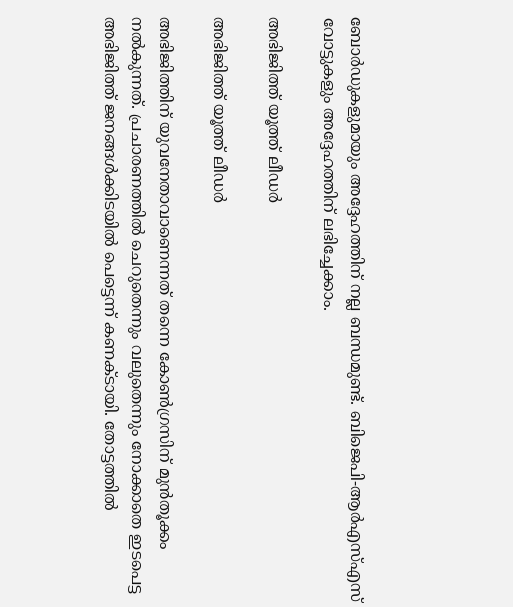ബോര്‍ഡുകളുമായും അദ്ദേഹത്തിന് നല്ല ബന്ധമുണ്ട്. ബിജെപി-ആര്‍എസ്എസ് വോട്ടുകളും അദ്ദേഹത്തിന് ലഭിച്ചേക്കാം.

അഭിജിത്ത് യൂത്ത് ലീഡര്‍

അഭിജിത്ത് യൂത്ത് ലീഡര്‍

അഭിജിത്തിന് യുവനേതാവാണെന്നത് തന്നെ കോണ്‍ഗ്രസിന് മുന്‍തൂക്കം നല്‍കുന്നത്. പ്രചാരണത്തില്‍ ചെറുതെന്നും വലുതെന്നും നോക്കാതെ ഇടപെട്ട അഭിജിത്ത് ജനങ്ങള്‍ക്കിടയില്‍ പെട്ടെന്ന് കണക്ടായി. തോട്ടത്തില്‍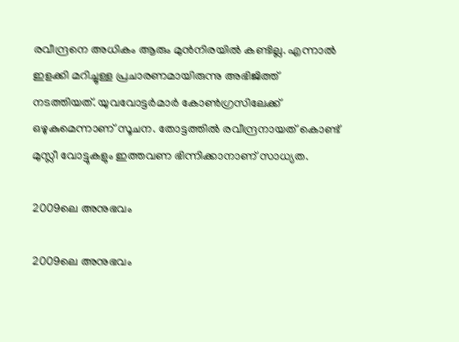രവീന്ദ്രനെ അധികം ആരും മുന്‍നിരയില്‍ കണ്ടില്ല. എന്നാല്‍ ഇളക്കി മറിച്ചുള്ള പ്രചാരണമായിരുന്നു അഭിജിത്ത് നടത്തിയത്. യുവവോട്ടര്‍മാര്‍ കോണ്‍ഗ്രസിലേക്ക് ഒഴുകുമെന്നാണ് സൂചന. തോട്ടത്തില്‍ രവീന്ദ്രനായത് കൊണ്ട് മുസ്ലീ വോട്ടുകളും ഇത്തവണ ഭിന്നിക്കാനാണ് സാധ്യത.

2009ലെ അനുഭവം

2009ലെ അനുഭവം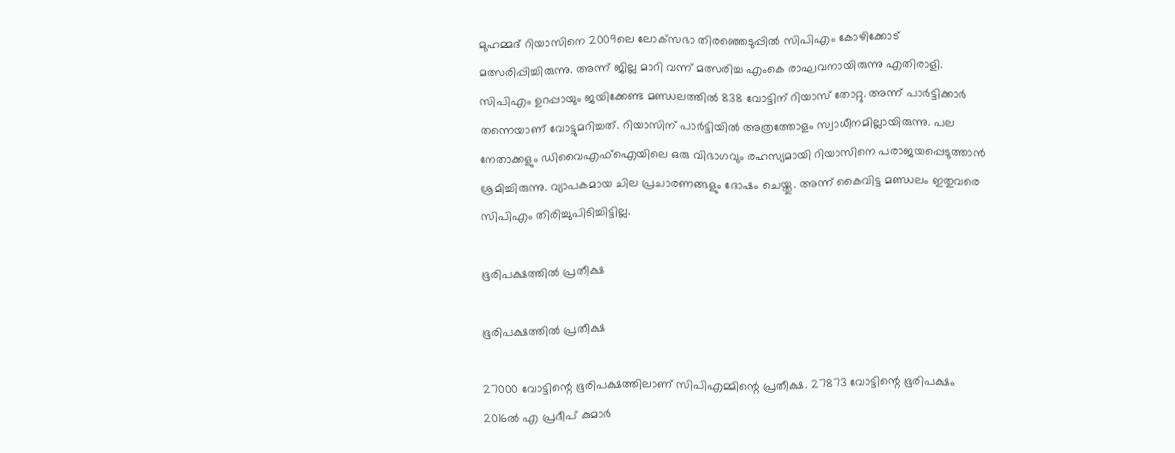മുഹമ്മദ് റിയാസിനെ 2009ലെ ലോക്‌സഭാ തിരഞ്ഞെടുപ്പില്‍ സിപിഎം കോഴിക്കോട് മത്സരിപ്പിച്ചിരുന്നു. അന്ന് ജില്ല മാറി വന്ന് മത്സരിച്ച എംകെ രാഘവനായിരുന്നു എതിരാളി. സിപിഎം ഉറപ്പായും ജയിക്കേണ്ട മണ്ഡലത്തില്‍ 838 വോട്ടിന് റിയാസ് തോറ്റു. അന്ന് പാര്‍ട്ടിക്കാര്‍ തന്നെയാണ് വോട്ടുമറിച്ചത്. റിയാസിന് പാര്‍ട്ടിയില്‍ അത്രത്തോളം സ്വാധീനമില്ലായിരുന്നു. പല നേതാക്കളും ഡിവൈഎഫ്‌ഐയിലെ ഒരു വിഭാഗവും രഹസ്യമായി റിയാസിനെ പരാജയപ്പെടുത്താന്‍ ശ്രമിച്ചിരുന്നു. വ്യാപകമായ ചില പ്രചാരണങ്ങളും ദോഷം ചെയ്തു. അന്ന് കൈവിട്ട മണ്ഡലം ഇതുവരെ സിപിഎം തിരിച്ചുപിടിച്ചിട്ടില്ല.

ഭൂരിപക്ഷത്തില്‍ പ്രതീക്ഷ

ഭൂരിപക്ഷത്തില്‍ പ്രതീക്ഷ

27000 വോട്ടിന്റെ ഭൂരിപക്ഷത്തിലാണ് സിപിഎമ്മിന്റെ പ്രതീക്ഷ. 27873 വോട്ടിന്റെ ഭൂരിപക്ഷം 2016ല്‍ എ പ്രദീപ് കുമാര്‍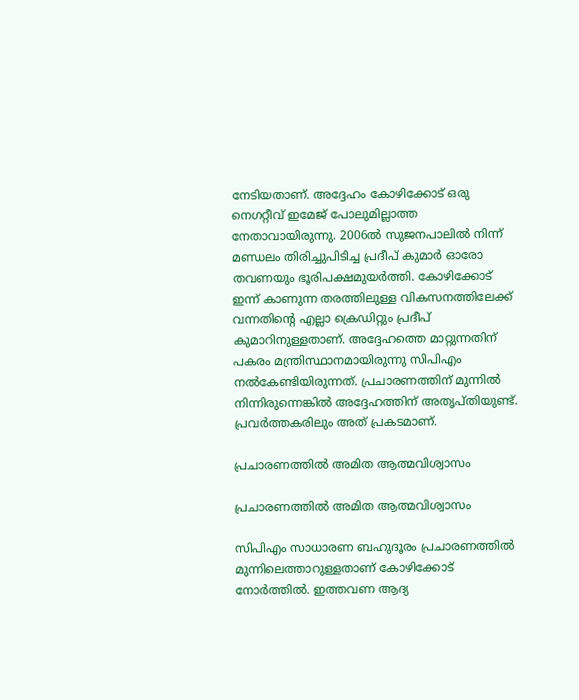നേടിയതാണ്. അദ്ദേഹം കോഴിക്കോട് ഒരു നെഗറ്റീവ് ഇമേജ് പോലുമില്ലാത്ത നേതാവായിരുന്നു. 2006ല്‍ സുജനപാലില്‍ നിന്ന് മണ്ഡലം തിരിച്ചുപിടിച്ച പ്രദീപ് കുമാര്‍ ഓരോ തവണയും ഭൂരിപക്ഷമുയര്‍ത്തി. കോഴിക്കോട് ഇന്ന് കാണുന്ന തരത്തിലുള്ള വികസനത്തിലേക്ക് വന്നതിന്റെ എല്ലാ ക്രെഡിറ്റും പ്രദീപ് കുമാറിനുള്ളതാണ്. അദ്ദേഹത്തെ മാറ്റുന്നതിന് പകരം മന്ത്രിസ്ഥാനമായിരുന്നു സിപിഎം നല്‍കേണ്ടിയിരുന്നത്. പ്രചാരണത്തിന് മുന്നില്‍ നിന്നിരുന്നെങ്കില്‍ അദ്ദേഹത്തിന് അതൃപ്തിയുണ്ട്. പ്രവര്‍ത്തകരിലും അത് പ്രകടമാണ്.

പ്രചാരണത്തില്‍ അമിത ആത്മവിശ്വാസം

പ്രചാരണത്തില്‍ അമിത ആത്മവിശ്വാസം

സിപിഎം സാധാരണ ബഹുദൂരം പ്രചാരണത്തില്‍ മുന്നിലെത്താറുള്ളതാണ് കോഴിക്കോട് നോര്‍ത്തില്‍. ഇത്തവണ ആദ്യ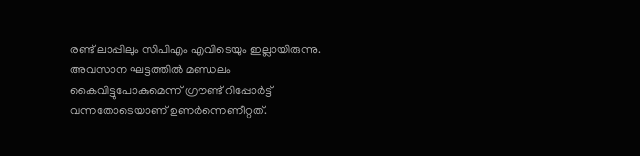രണ്ട് ലാപ്പിലും സിപിഎം എവിടെയും ഇല്ലായിരുന്നു. അവസാന ഘട്ടത്തില്‍ മണ്ഡലം കൈവിട്ടുപോകുമെന്ന് ഗ്രൗണ്ട് റിപ്പോര്‍ട്ട് വന്നതോടെയാണ് ഉണര്‍ന്നെണീറ്റത്.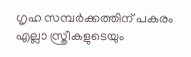ഗൃഹ സമ്പര്‍ക്കത്തിന് പകരം എല്ലാ സ്ത്രീകളുടെയും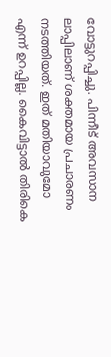വോട്ടുറപ്പിച്ചു. പിന്നീട് അവസാന ലാപ്പിലാണ് ശക്തമായ പ്രചാരണം നടത്തിയത്. ഇത് മതിയാവുമോ എന്ന് ഉറപ്പില്ല. കൈവിട്ടാല്‍ തിരികെ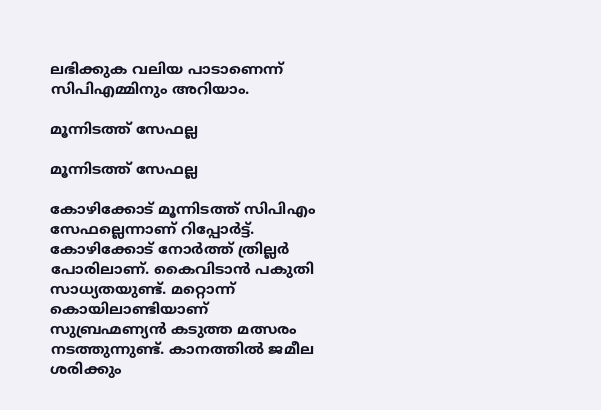ലഭിക്കുക വലിയ പാടാണെന്ന് സിപിഎമ്മിനും അറിയാം.

മൂന്നിടത്ത് സേഫല്ല

മൂന്നിടത്ത് സേഫല്ല

കോഴിക്കോട് മൂന്നിടത്ത് സിപിഎം സേഫല്ലെന്നാണ് റിപ്പോര്‍ട്ട്. കോഴിക്കോട് നോര്‍ത്ത് ത്രില്ലര്‍ പോരിലാണ്. കൈവിടാന്‍ പകുതി സാധ്യതയുണ്ട്. മറ്റൊന്ന് കൊയിലാണ്ടിയാണ് സുബ്രഹ്മണ്യന്‍ കടുത്ത മത്സരം നടത്തുന്നുണ്ട്. കാനത്തില്‍ ജമീല ശരിക്കും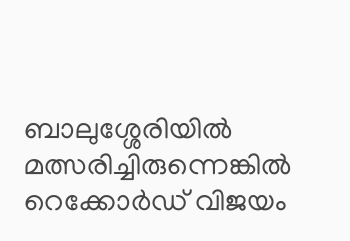ബാലുശ്ശേരിയില്‍ മത്സരിച്ചിരുന്നെങ്കില്‍ റെക്കോര്‍ഡ് വിജയം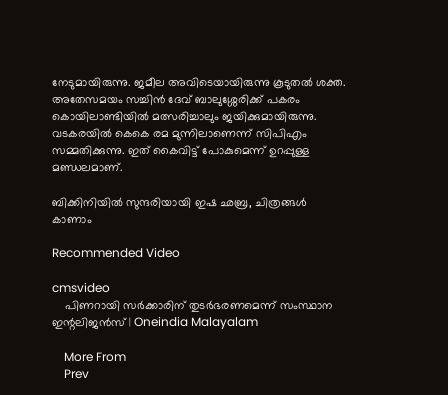നേടുമായിരുന്നു. ജമീല അവിടെയായിരുന്നു കൂടുതല്‍ ശക്ത. അതേസമയം സച്ചിന്‍ ദേവ് ബാലുശ്ശേരിക്ക് പകരം കൊയിലാണ്ടിയില്‍ മത്സരിച്ചാലും ജയിക്കുമായിരുന്നു. വടകരയില്‍ കെകെ രമ മുന്നിലാണെന്ന് സിപിഎം സമ്മതിക്കുന്നു. ഇത് കൈവിട്ട് പോകുമെന്ന് ഉറപ്പുള്ള മണ്ഡലമാണ്.

ബിക്കിനിയിൽ സുന്ദരിയായി ഇഷ ഛബ്ര, ചിത്രങ്ങൾ കാണാം

Recommended Video

cmsvideo
    പിണറായി സര്‍ക്കാരിന് തുടര്‍ഭരണമെന്ന് സംസ്ഥാന ഇന്റലിജന്‍സ് | Oneindia Malayalam

    More From
    Prev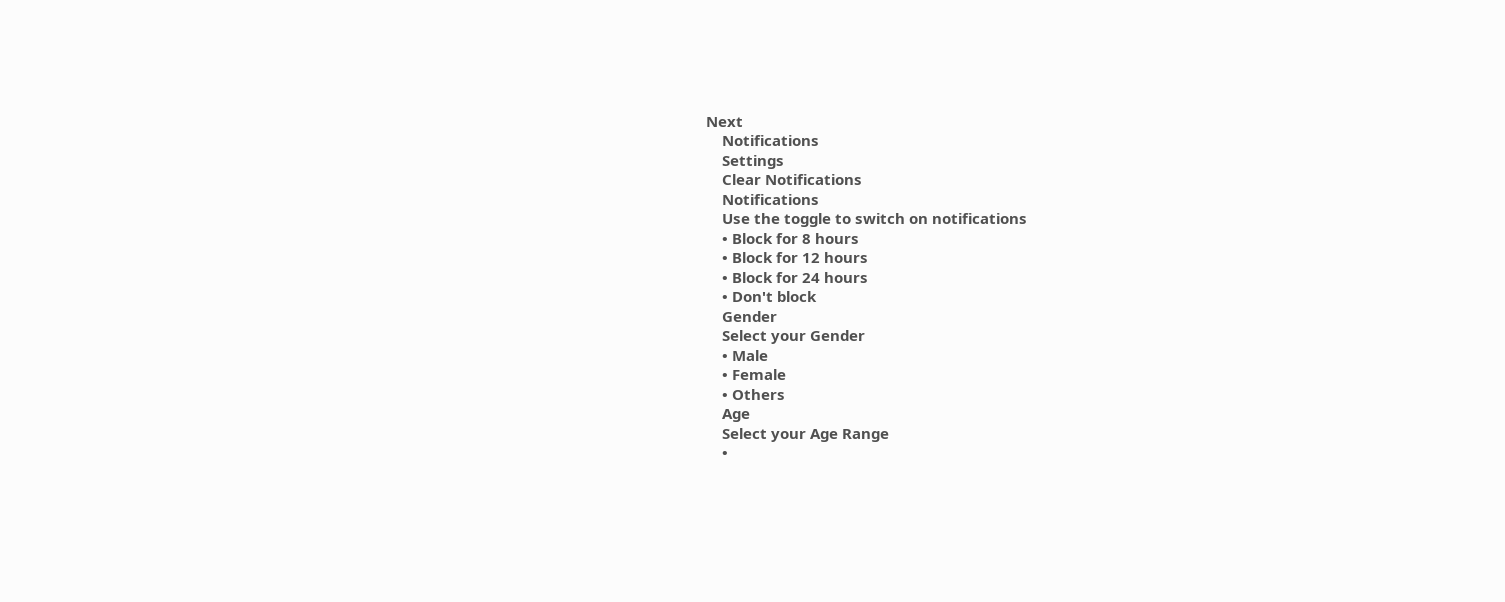Next
    Notifications
    Settings
    Clear Notifications
    Notifications
    Use the toggle to switch on notifications
    • Block for 8 hours
    • Block for 12 hours
    • Block for 24 hours
    • Don't block
    Gender
    Select your Gender
    • Male
    • Female
    • Others
    Age
    Select your Age Range
    •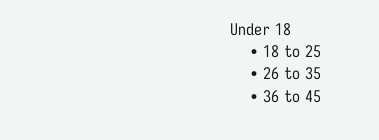Under 18
    • 18 to 25
    • 26 to 35
    • 36 to 45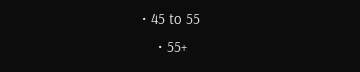• 45 to 55
    • 55+